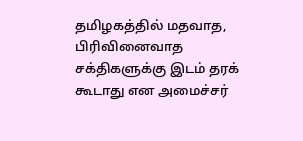தமிழகத்தில் மதவாத, பிரிவினைவாத சக்திகளுக்கு இடம் தரக் கூடாது என அமைச்சர்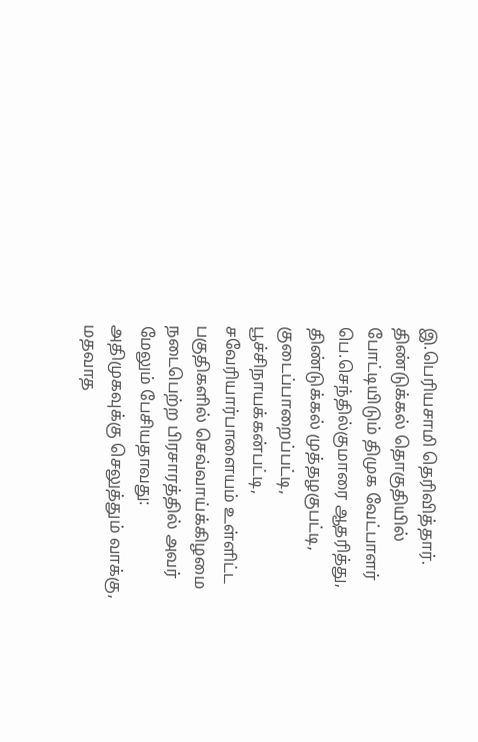இ.பெரியசாமி தெரிவித்தார்.
திண்டுக்கல் தொகுதியில் போட்டியிடும் திமுக வேட்பாளர் பெ.செந்தில்குமாரை ஆதரித்து, திண்டுக்கல் முத்தழகுபட்டி, குடைப்பாறைப்பட்டி, பூச்சிநாயக்கன்பட்டி, சவேரியார்பாளையம் உள்ளிட்ட பகுதிகளில் செவ்வாய்க்கிழமை நடைபெற்ற பிரசாரத்தில் அவர் மேலும் பேசியதாவது:
அதிமுகவுக்கு செலுத்தும் வாக்கு, மதவாத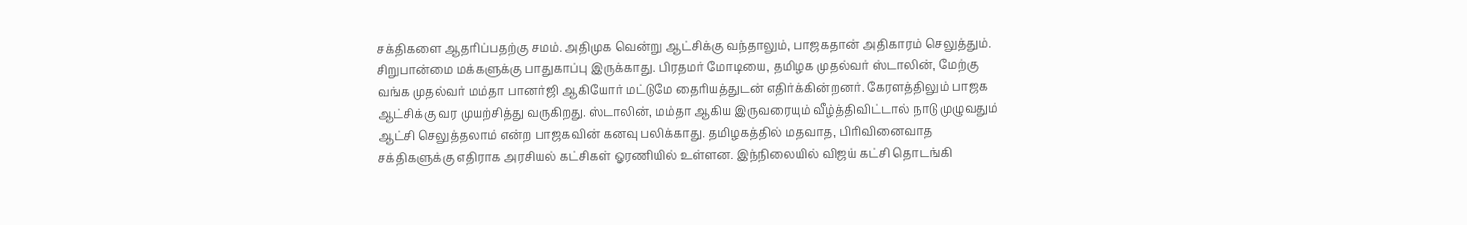சக்திகளை ஆதரிப்பதற்கு சமம். அதிமுக வென்று ஆட்சிக்கு வந்தாலும், பாஜகதான் அதிகாரம் செலுத்தும். சிறுபான்மை மக்களுக்கு பாதுகாப்பு இருக்காது. பிரதமர் மோடியை, தமிழக முதல்வர் ஸ்டாலின், மேற்கு வங்க முதல்வர் மம்தா பானர்ஜி ஆகியோர் மட்டுமே தைரியத்துடன் எதிர்க்கின்றனர். கேரளத்திலும் பாஜக ஆட்சிக்கு வர முயற்சித்து வருகிறது. ஸ்டாலின், மம்தா ஆகிய இருவரையும் வீழ்த்திவிட்டால் நாடு முழுவதும் ஆட்சி செலுத்தலாம் என்ற பாஜகவின் கனவு பலிக்காது. தமிழகத்தில் மதவாத, பிரிவினைவாத சக்திகளுக்கு எதிராக அரசியல் கட்சிகள் ஓரணியில் உள்ளன. இந்நிலையில் விஜய் கட்சி தொடங்கி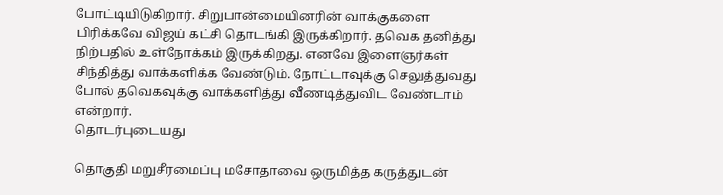போட்டியிடுகிறார். சிறுபான்மையினரின் வாக்குகளை பிரிக்கவே விஜய் கட்சி தொடங்கி இருக்கிறார். தவெக தனித்து நிற்பதில் உள்நோக்கம் இருக்கிறது. எனவே இளைஞர்கள் சிந்தித்து வாக்களிக்க வேண்டும். நோட்டாவுக்கு செலுத்துவது போல் தவெகவுக்கு வாக்களித்து வீணடித்துவிட வேண்டாம் என்றார்.
தொடர்புடையது

தொகுதி மறுசீரமைப்பு மசோதாவை ஒருமித்த கருத்துடன்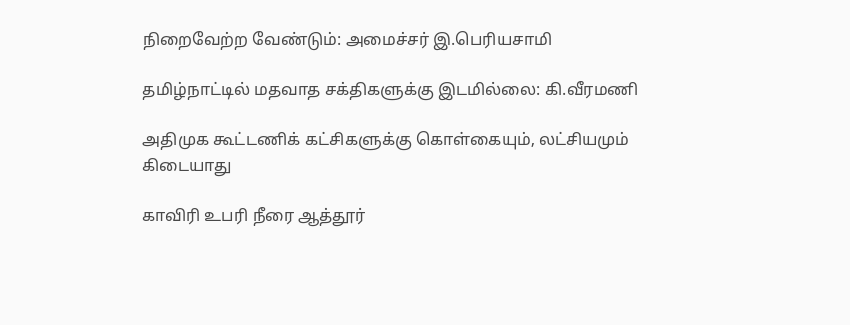நிறைவேற்ற வேண்டும்: அமைச்சர் இ.பெரியசாமி

தமிழ்நாட்டில் மதவாத சக்திகளுக்கு இடமில்லை: கி.வீரமணி

அதிமுக கூட்டணிக் கட்சிகளுக்கு கொள்கையும், லட்சியமும் கிடையாது

காவிரி உபரி நீரை ஆத்தூர்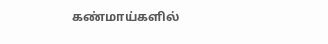கண்மாய்களில்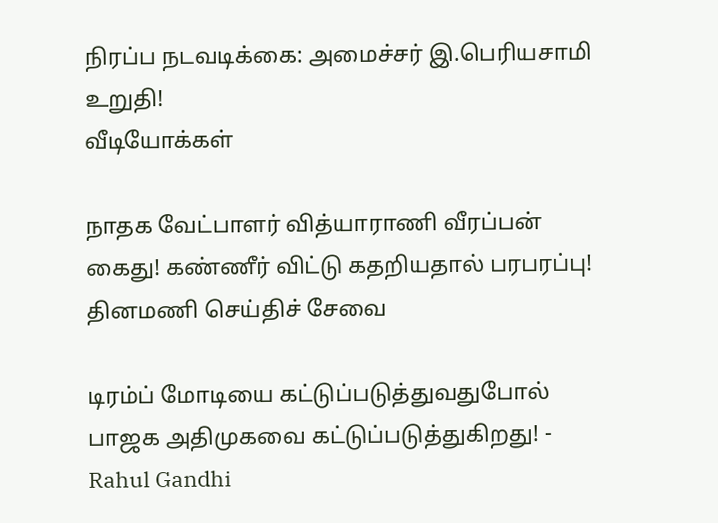நிரப்ப நடவடிக்கை: அமைச்சர் இ.பெரியசாமி உறுதி!
வீடியோக்கள்

நாதக வேட்பாளர் வித்யாராணி வீரப்பன் கைது! கண்ணீர் விட்டு கதறியதால் பரபரப்பு!
தினமணி செய்திச் சேவை

டிரம்ப் மோடியை கட்டுப்படுத்துவதுபோல் பாஜக அதிமுகவை கட்டுப்படுத்துகிறது! - Rahul Gandhi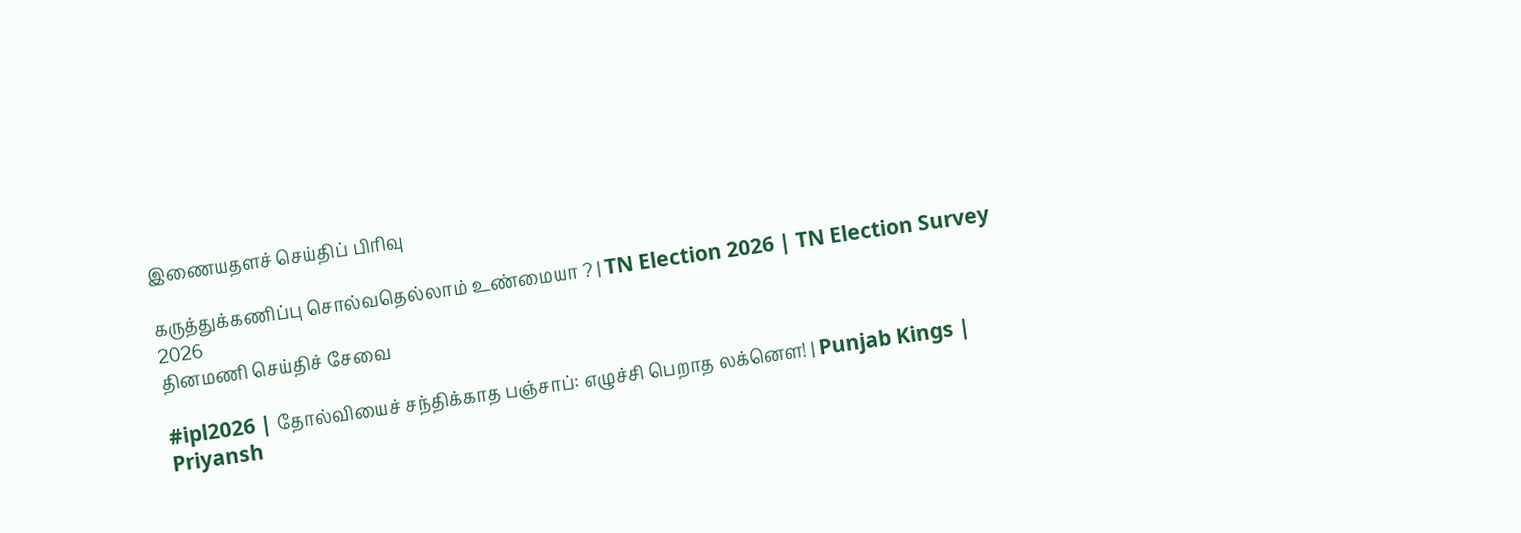இணையதளச் செய்திப் பிரிவு

கருத்துக்கணிப்பு சொல்வதெல்லாம் உண்மையா ? | TN Election 2026 | TN Election Survey 2026
தினமணி செய்திச் சேவை

#ipl2026 | தோல்வியைச் சந்திக்காத பஞ்சாப்: எழுச்சி பெறாத லக்னௌ! | Punjab Kings | Priyansh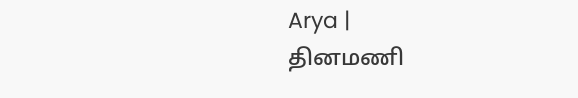Arya |
தினமணி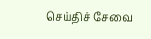செய்திச் சேவை